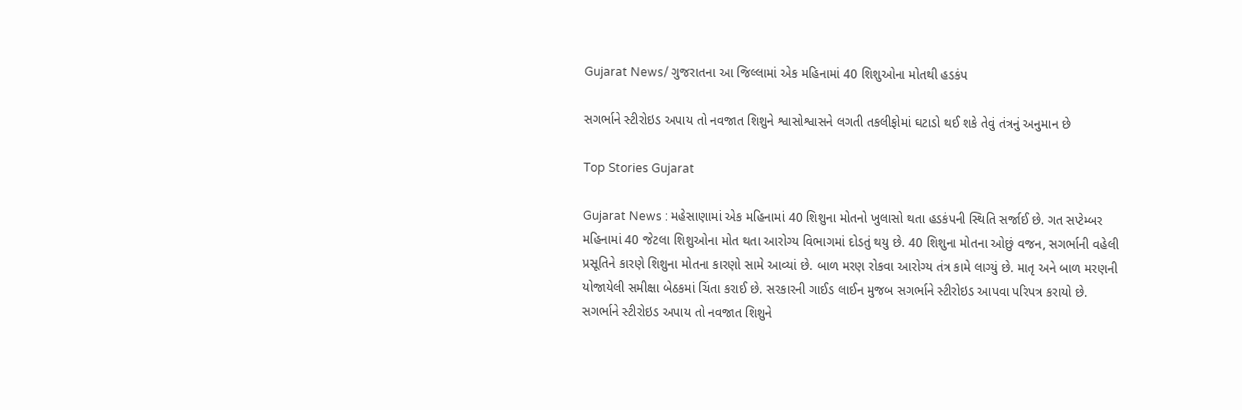Gujarat News/ ગુજરાતના આ જિલ્લામાં એક મહિનામાં 40 શિશુઓના મોતથી હડકંપ

સગર્ભાને સ્ટીરોઇડ અપાય તો નવજાત શિશુને શ્વાસોશ્વાસને લગતી તકલીફોમાં ઘટાડો થઈ શકે તેવું તંત્રનું અનુમાન છે

Top Stories Gujarat

Gujarat News : મહેસાણામાં એક મહિનામાં 40 શિશુના મોતનો ખુલાસો થતા હડકંપની સ્થિતિ સર્જાઈ છે. ગત સપ્ટેમ્બર મહિનામાં 40 જેટલા શિશુઓના મોત થતા આરોગ્ય વિભાગમાં દોડતું થયુ છે. 40 શિશુના મોતના ઓછું વજન, સગર્ભાની વહેલી પ્રસૂતિને કારણે શિશુના મોતના કારણો સામે આવ્યાં છે. બાળ મરણ રોકવા આરોગ્ય તંત્ર કામે લાગ્યું છે. માતૃ અને બાળ મરણની યોજાયેલી સમીક્ષા બેઠકમાં ચિંતા કરાઈ છે. સરકારની ગાઈડ લાઈન મુજબ સગર્ભાને સ્ટીરોઇડ આપવા પરિપત્ર કરાયો છે. સગર્ભાને સ્ટીરોઇડ અપાય તો નવજાત શિશુને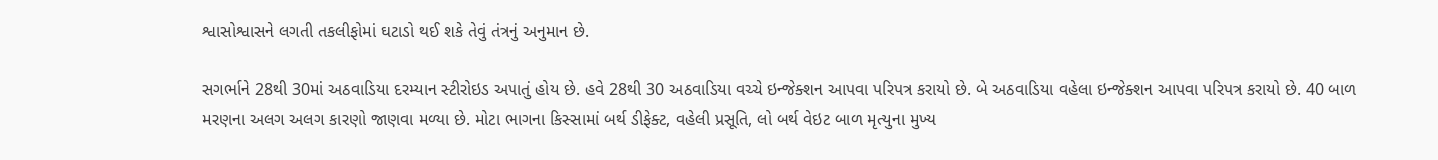શ્વાસોશ્વાસને લગતી તકલીફોમાં ઘટાડો થઈ શકે તેવું તંત્રનું અનુમાન છે.

સગર્ભાને 28થી 30માં અઠવાડિયા દરમ્યાન સ્ટીરોઇડ અપાતું હોય છે. હવે 28થી 30 અઠવાડિયા વચ્ચે ઇન્જેક્શન આપવા પરિપત્ર કરાયો છે. બે અઠવાડિયા વહેલા ઇન્જેક્શન આપવા પરિપત્ર કરાયો છે. 40 બાળ મરણના અલગ અલગ કારણો જાણવા મળ્યા છે. મોટા ભાગના કિસ્સામાં બર્થ ડીફેક્ટ, વહેલી પ્રસૂતિ, લો બર્થ વેઇટ બાળ મૃત્યુના મુખ્ય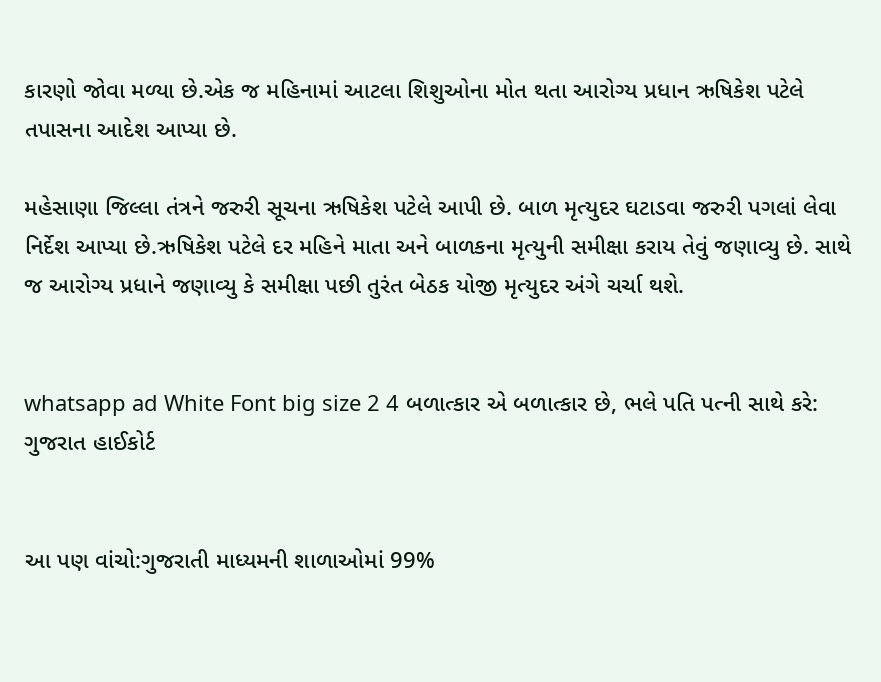કારણો જોવા મળ્યા છે.એક જ મહિનામાં આટલા શિશુઓના મોત થતા આરોગ્ય પ્રધાન ઋષિકેશ પટેલે તપાસના આદેશ આપ્યા છે.

મહેસાણા જિલ્લા તંત્રને જરુરી સૂચના ઋષિકેશ પટેલે આપી છે. બાળ મૃત્યુદર ઘટાડવા જરુરી પગલાં લેવા નિર્દેશ આપ્યા છે.ઋષિકેશ પટેલે દર મહિને માતા અને બાળકના મૃત્યુની સમીક્ષા કરાય તેવું જણાવ્યુ છે. સાથે જ આરોગ્ય પ્રધાને જણાવ્યુ કે સમીક્ષા પછી તુરંત બેઠક યોજી મૃત્યુદર અંગે ચર્ચા થશે.


whatsapp ad White Font big size 2 4 બળાત્કાર એ બળાત્કાર છે, ભલે પતિ પત્ની સાથે કરે: ગુજરાત હાઈકોર્ટ


આ પણ વાંચો:ગુજરાતી માધ્યમની શાળાઓમાં 99%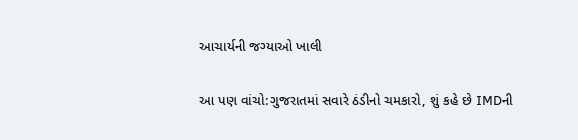આચાર્યની જગ્યાઓ ખાલી

આ પણ વાંચો:ગુજરાતમાં સવારે ઠંડીનો ચમકારો, શું કહે છે IMDની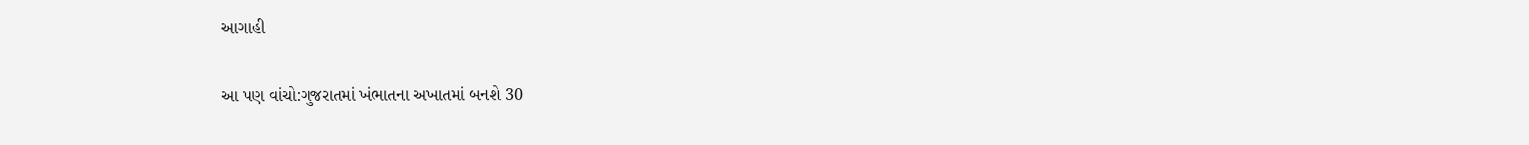આગાહી

આ પણ વાંચો:ગુજરાતમાં ખંભાતના અખાતમાં બનશે 30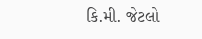કિ.મી. જેટલો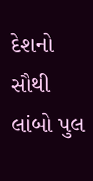દેશનો સૌથી લાંબો પુલ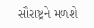સૌરાષ્ટ્રને મળશે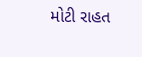મોટી રાહત